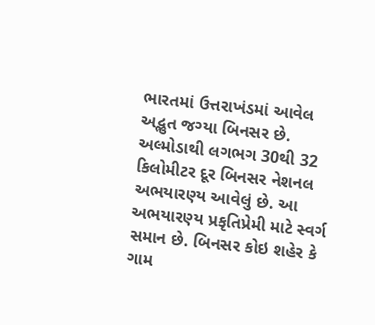ભારતમાં ઉત્તરાખંડમાં આવેલ અદ્ભુત જગ્યા બિનસર છે. અલ્મોડાથી લગભગ 30થી 32 કિલોમીટર દૂર બિનસર નેશનલ અભયારણ્ય આવેલું છે. આ અભયારણ્ય પ્રકૃતિપ્રેમી માટે સ્વર્ગ સમાન છે. બિનસર કોઇ શહેર કે ગામ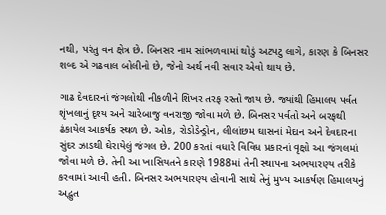નથી, પરંતુ વન ક્ષેત્ર છે. બિનસર નામ સાંભળવામાં થોડું અટપટુ લાગે, કારણ કે બિનસર શબ્દ એ ગઢવાલ બોલીનો છે, જેનો અર્થ નવી સવાર એવો થાય છે.

ગાઢ દેવદારનાં જંગલોથી નીકળીને શિખર તરફ રસ્તો જાય છે. જ્યાંથી હિમાલય પર્વત શૃંખલાનું દૃશ્ય અને ચારેબાજુ વનરાજી જોવા મળે છે. બિનસર પર્વતો અને બરફથી ઢંકાયેલ આકર્ષક સ્થળ છે. ઓક, રોડોડેન્ડ્રોન, લીલાંછમ ઘાસનાં મેદાન અને દેવદારના સુંદર ઝાડથી ઘેરાયેલું જંગલ છે. 200 કરતાં વધારે વિવિધ પ્રકારનાં વૃક્ષો આ જંગલમાં જોવા મળે છે. તેની આ ખાસિયતને કારણે 1988માં તેની સ્થાપના અભયારણ્ય તરીકે કરવામાં આવી હતી. બિનસર અભયારણ્ય હોવાની સાથે તેનું મુખ્ય આકર્ષણ હિમાલયનું અદ્ભુત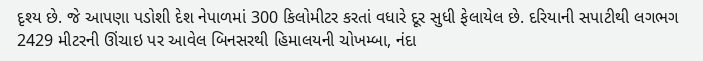દૃશ્ય છે. જે આપણા પડોશી દેશ નેપાળમાં 300 કિલોમીટર કરતાં વધારે દૂર સુધી ફેલાયેલ છે. દરિયાની સપાટીથી લગભગ 2429 મીટરની ઊંચાઇ પર આવેલ બિનસરથી હિમાલયની ચોખમ્બા, નંદા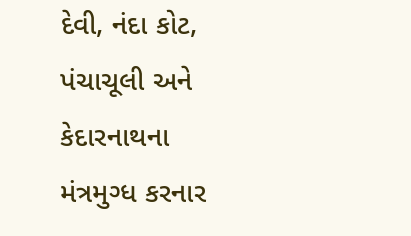દેવી, નંદા કોટ, પંચાચૂલી અને કેદારનાથના મંત્રમુગ્ધ કરનાર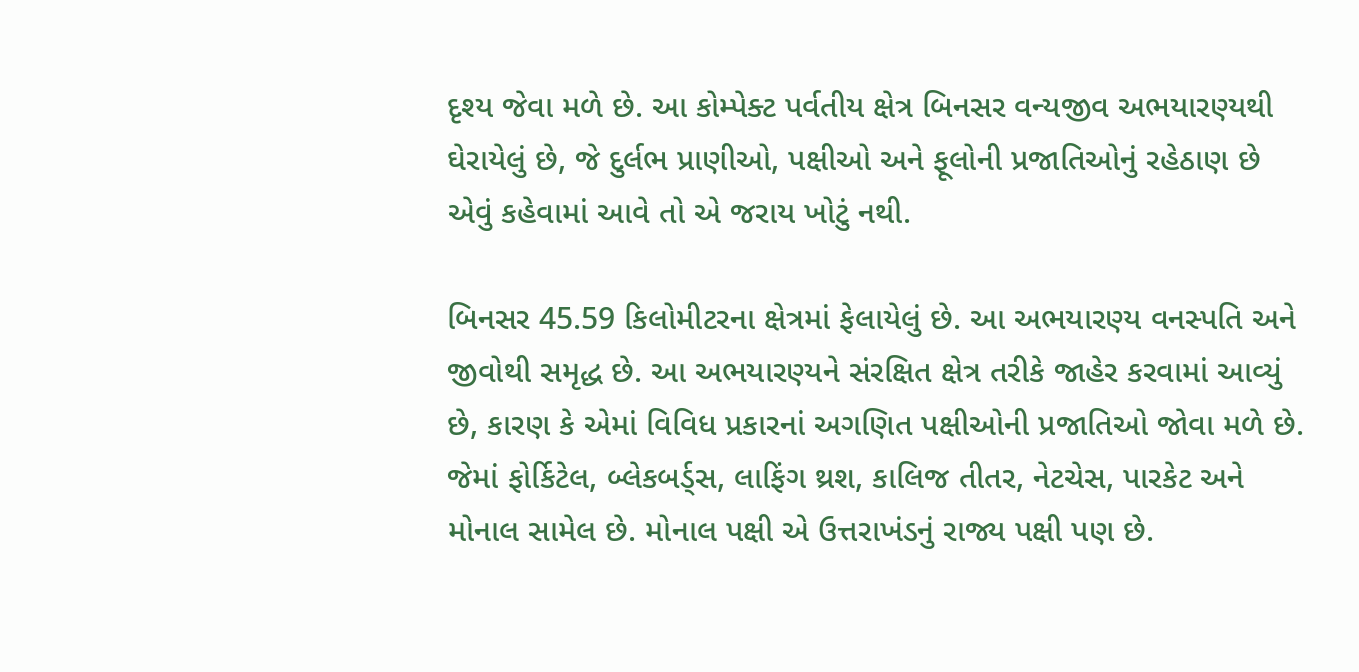દૃશ્ય જેવા મળે છે. આ કોમ્પેક્ટ પર્વતીય ક્ષેત્ર બિનસર વન્યજીવ અભયારણ્યથી ઘેરાયેલું છે, જે દુર્લભ પ્રાણીઓ, પક્ષીઓ અને ફૂલોની પ્રજાતિઓનું રહેઠાણ છે એવું કહેવામાં આવે તો એ જરાય ખોટું નથી.

બિનસર 45.59 કિલોમીટરના ક્ષેત્રમાં ફેલાયેલું છે. આ અભયારણ્ય વનસ્પતિ અને જીવોથી સમૃદ્ધ છે. આ અભયારણ્યને સંરક્ષિત ક્ષેત્ર તરીકે જાહેર કરવામાં આવ્યું છે, કારણ કે એમાં વિવિધ પ્રકારનાં અગણિત પક્ષીઓની પ્રજાતિઓ જોવા મળે છે. જેમાં ફોર્કિટેલ, બ્લેકબર્ડ્સ, લાફિંગ થ્રશ, કાલિજ તીતર, નેટચેસ, પારકેટ અને મોનાલ સામેલ છે. મોનાલ પક્ષી એ ઉત્તરાખંડનું રાજ્ય પક્ષી પણ છે.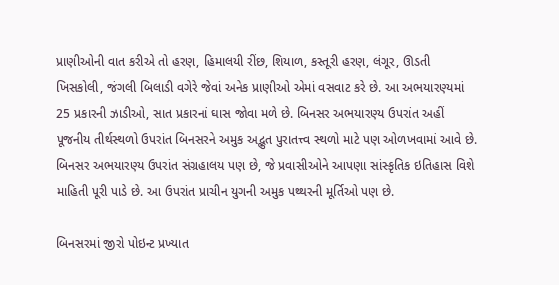પ્રાણીઓની વાત કરીએ તો હરણ, હિમાલયી રીંછ, શિયાળ, કસ્તૂરી હરણ, લંગૂર, ઊડતી ખિસકોલી, જંગલી બિલાડી વગેરે જેવાં અનેક પ્રાણીઓ એમાં વસવાટ કરે છે. આ અભયારણ્યમાં 25 પ્રકારની ઝાડીઓ, સાત પ્રકારનાં ઘાસ જોવા મળે છે. બિનસર અભયારણ્ય ઉપરાંત અહીં પૂજનીય તીર્થસ્થળો ઉપરાંત બિનસરને અમુક અદ્ભુત પુરાતત્ત્વ સ્થળો માટે પણ ઓળખવામાં આવે છે. બિનસર અભયારણ્ય ઉપરાંત સંગ્રહાલય પણ છે, જે પ્રવાસીઓને આપણા સાંસ્કૃતિક ઇતિહાસ વિશે માહિતી પૂરી પાડે છે. આ ઉપરાંત પ્રાચીન યુગની અમુક પથ્થરની મૂર્તિઓ પણ છે.

બિનસરમાં જીરો પોઇન્ટ પ્રખ્યાત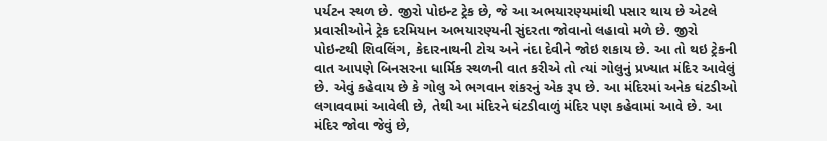પર્યટન સ્થળ છે. જીરો પોઇન્ટ ટ્રેક છે, જે આ અભયારણ્યમાંથી પસાર થાય છે એટલે પ્રવાસીઓને ટ્રેક દરમિયાન અભયારણ્યની સુંદરતા જોવાનો લહાવો મળે છે. જીરો પોઇન્ટથી શિવલિંગ, કેદારનાથની ટોચ અને નંદા દેવીને જોઇ શકાય છે. આ તો થઇ ટ્રેકની વાત આપણે બિનસરના ધાર્મિક સ્થળની વાત કરીએ તો ત્યાં ગોલુનું પ્રખ્યાત મંદિર આવેલું છે. એવું કહેવાય છે કે ગોલુ એ ભગવાન શંકરનું એક રૂપ છે. આ મંદિરમાં અનેક ઘંટડીઓ લગાવવામાં આવેલી છે, તેથી આ મંદિરને ઘંટડીવાળું મંદિર પણ કહેવામાં આવે છે. આ મંદિર જોવા જેવું છે,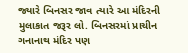જ્યારે બિનસર જાવ ત્યારે આ મંદિરની મુલાકાત જરૂર લો. બિનસરમાં પ્રાચીન ગનાનાથ મંદિર પણ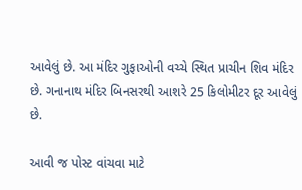આવેલું છે. આ મંદિર ગુફાઓની વચ્ચે સ્થિત પ્રાચીન શિવ મંદિર છે. ગનાનાથ મંદિર બિનસરથી આશરે 25 કિલોમીટર દૂર આવેલું છે.

આવી જ પોસ્ટ વાંચવા માટે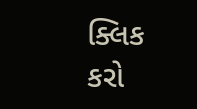ક્લિક કરો